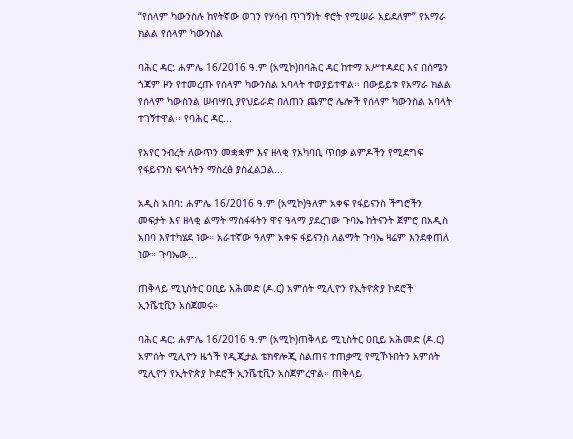“የሰላም ካውንስሉ ከየትኛው ወገን የሃሳብ ጥገኝነት ኖሮት የሚሠራ አይደለም” የአማራ ክልል የሰላም ካውንስል

ባሕር ዳር: ሐምሌ 16/2016 ዓ.ም (አሚኮ)በባሕር ዳር ከተማ አሥተዳደር እና በሰሜን ጎጃም ዞን የተመረጡ የሰላም ካውንስል አባላት ተወያይተዋል፡፡ በውይይቱ የአማራ ክልል የሰላም ካውስንል ሠብሣቢ ያየህይራድ በለጠን ጨምሮ ሌሎች የሰላም ካውንስል አባላት ተገኝተዋል፡፡ የባሕር ዳር...

የአየር ንብረት ለውጥን መቋቋም እና ዘላቂ የአካባቢ ጥበቃ ልምዶችን የሚደግፍ የፋይናንስ ፍላጎትን ማስረፅ ያስፈልጋል...

አዲስ አበባ: ሐምሌ 16/2016 ዓ.ም (አሚኮ)ዓለም አቀፍ የፋይናንስ ችግሮችን መፍታት እና ዘላቂ ልማት ማስፋፋትን ዋና ዓላማ ያደረገው ጉባኤ ከትናንት ጀምሮ በአዲስ አበባ እየተካሄደ ነው። አራተኛው ዓለም አቀፍ ፋይናንስ ለልማት ጉባኤ ዛሬም እንደቀጠለ ነው። ጉባኤው...

ጠቅላይ ሚኒስትር ዐቢይ አሕመድ (ዶ.ር) አምሰት ሚሊዮን የኢትዮጵያ ኮደሮች ኢንሼቲቪን አስጀመሩ።

ባሕር ዳር: ሐምሌ 16/2016 ዓ.ም (አሚኮ)ጠቅላይ ሚኒስትር ዐቢይ አሕመድ (ዶ.ር) አምሰት ሚሊዮን ዜጎች የዲጂታል ቴክኖሎጂ ስልጠና ተጠቃሚ የሚኾኑበትን አምሰት ሚሊዮን የኢትዮጵያ ኮደሮች ኢንሼቲቪን አስጀምረዋል። ጠቅላይ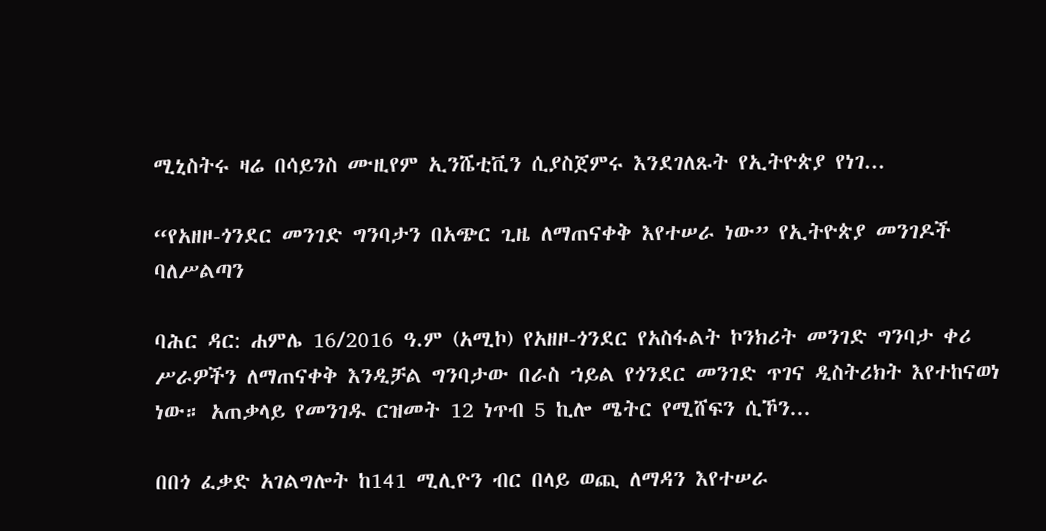ሚኒስትሩ ዛሬ በሳይንስ ሙዚየም ኢንሼቲቪን ሲያስጀምሩ እንደገለጹት የኢትዮጵያ የነገ...

“የአዘዞ-ጎንደር መንገድ ግንባታን በአጭር ጊዜ ለማጠናቀቅ እየተሠራ ነው” የኢትዮጵያ መንገዶች ባለሥልጣን

ባሕር ዳር: ሐምሌ 16/2016 ዓ.ም (አሚኮ) የአዘዞ-ጎንደር የአስፋልት ኮንክሪት መንገድ ግንባታ ቀሪ ሥራዎችን ለማጠናቀቅ እንዲቻል ግንባታው በራስ ኀይል የጎንደር መንገድ ጥገና ዲስትሪክት እየተከናወነ ነው። አጠቃላይ የመንገዱ ርዝመት 12 ነጥብ 5 ኪሎ ሜትር የሚሸፍን ሲኾን...

በበጎ ፈቃድ አገልግሎት ከ141 ሚሊዮን ብር በላይ ወጪ ለማዳን እየተሠራ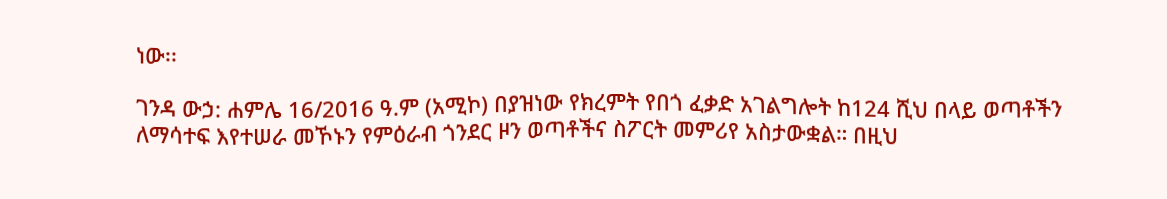ነው፡፡

ገንዳ ውኃ: ሐምሌ 16/2016 ዓ.ም (አሚኮ) በያዝነው የክረምት የበጎ ፈቃድ አገልግሎት ከ124 ሺህ በላይ ወጣቶችን ለማሳተፍ እየተሠራ መኾኑን የምዕራብ ጎንደር ዞን ወጣቶችና ስፖርት መምሪየ አስታውቋል። በዚህ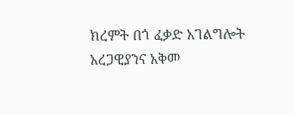ክረምት በጎ ፈቃድ አገልግሎት አረጋዊያንና አቅመ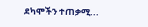ደካሞችን ተጠቃሚ...